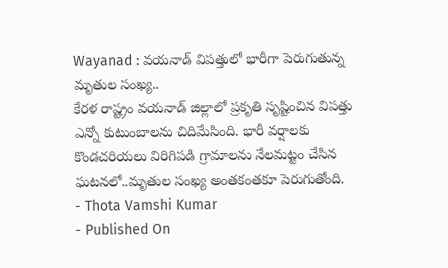Wayanad : వయనాడ్ విపత్తులో భారీగా పెరుగుతున్న మృతుల సంఖ్య..
కేరళ రాష్ట్రం వయనాడ్ జిల్లాలో ప్రకృతి సృష్టించిన విపత్తు ఎన్నో కుటుంబాలను చిదిమేసింది. భారీ వర్షాలకు కొండచరియలు విరిగిపడి గ్రామాలను నేలమట్టం చేసిన ఘటనలో..మృతుల సంఖ్య అంతకంతకూ పెరుగుతోంది.
- Thota Vamshi Kumar
- Published On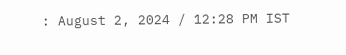: August 2, 2024 / 12:28 PM IST